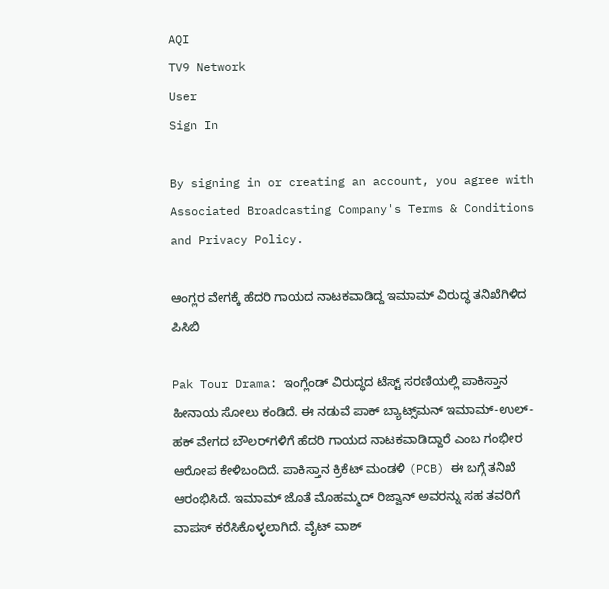AQI
TV9 Network
User
Sign In

By signing in or creating an account, you agree with Associated Broadcasting Company's Terms & Conditions and Privacy Policy.

ಆಂಗ್ಲರ ವೇಗಕ್ಕೆ ಹೆದರಿ ಗಾಯದ ನಾಟಕವಾಡಿದ್ದ ಇಮಾಮ್ ವಿರುದ್ಧ ತನಿಖೆಗಿಳಿದ ಪಿಸಿಬಿ

Pak Tour Drama: ಇಂಗ್ಲೆಂಡ್ ವಿರುದ್ಧದ ಟೆಸ್ಟ್ ಸರಣಿಯಲ್ಲಿ ಪಾಕಿಸ್ತಾನ ಹೀನಾಯ ಸೋಲು ಕಂಡಿದೆ. ಈ ನಡುವೆ ಪಾಕ್ ಬ್ಯಾಟ್ಸ್‌ಮನ್ ಇಮಾಮ್-ಉಲ್-ಹಕ್ ವೇಗದ ಬೌಲರ್‌ಗಳಿಗೆ ಹೆದರಿ ಗಾಯದ ನಾಟಕವಾಡಿದ್ದಾರೆ ಎಂಬ ಗಂಭೀರ ಆರೋಪ ಕೇಳಿಬಂದಿದೆ. ಪಾಕಿಸ್ತಾನ ಕ್ರಿಕೆಟ್ ಮಂಡಳಿ (PCB) ಈ ಬಗ್ಗೆ ತನಿಖೆ ಆರಂಭಿಸಿದೆ. ಇಮಾಮ್ ಜೊತೆ ಮೊಹಮ್ಮದ್ ರಿಜ್ವಾನ್ ಅವರನ್ನು ಸಹ ತವರಿಗೆ ವಾಪಸ್ ಕರೆಸಿಕೊಳ್ಳಲಾಗಿದೆ. ವೈಟ್ ವಾಶ್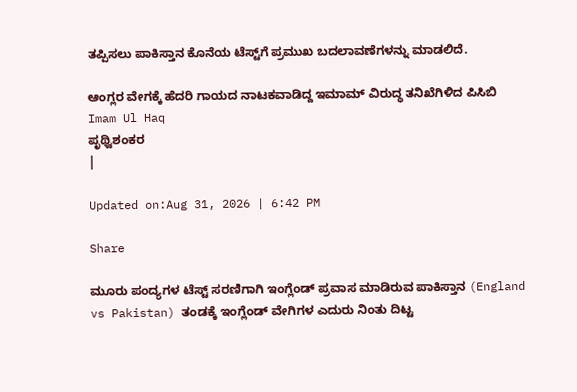ತಪ್ಪಿಸಲು ಪಾಕಿಸ್ತಾನ ಕೊನೆಯ ಟೆಸ್ಟ್‌ಗೆ ಪ್ರಮುಖ ಬದಲಾವಣೆಗಳನ್ನು ಮಾಡಲಿದೆ.

ಆಂಗ್ಲರ ವೇಗಕ್ಕೆ ಹೆದರಿ ಗಾಯದ ನಾಟಕವಾಡಿದ್ದ ಇಮಾಮ್ ವಿರುದ್ಧ ತನಿಖೆಗಿಳಿದ ಪಿಸಿಬಿ
Imam Ul Haq
ಪೃಥ್ವಿಶಂಕರ
|

Updated on:Aug 31, 2026 | 6:42 PM

Share

ಮೂರು ಪಂದ್ಯಗಳ ಟೆಸ್ಟ್ ಸರಣಿಗಾಗಿ ಇಂಗ್ಲೆಂಡ್‌ ಪ್ರವಾಸ ಮಾಡಿರುವ ಪಾಕಿಸ್ತಾನ (England vs Pakistan) ತಂಡಕ್ಕೆ ಇಂಗ್ಲೆಂಡ್‌ ವೇಗಿಗಳ ಎದುರು ನಿಂತು ದಿಟ್ಟ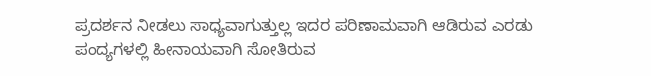ಪ್ರದರ್ಶನ ನೀಡಲು ಸಾಧ್ಯವಾಗುತ್ತುಲ್ಲ ಇದರ ಪರಿಣಾಮವಾಗಿ ಆಡಿರುವ ಎರಡು ಪಂದ್ಯಗಳಲ್ಲಿ ಹೀನಾಯವಾಗಿ ಸೋತಿರುವ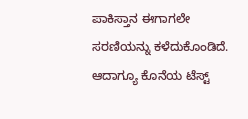ಪಾಕಿಸ್ತಾನ ಈಗಾಗಲೇ ಸರಣಿಯನ್ನು ಕಳೆದುಕೊಂಡಿದೆ. ಆದಾಗ್ಯೂ ಕೊನೆಯ ಟೆಸ್ಟ್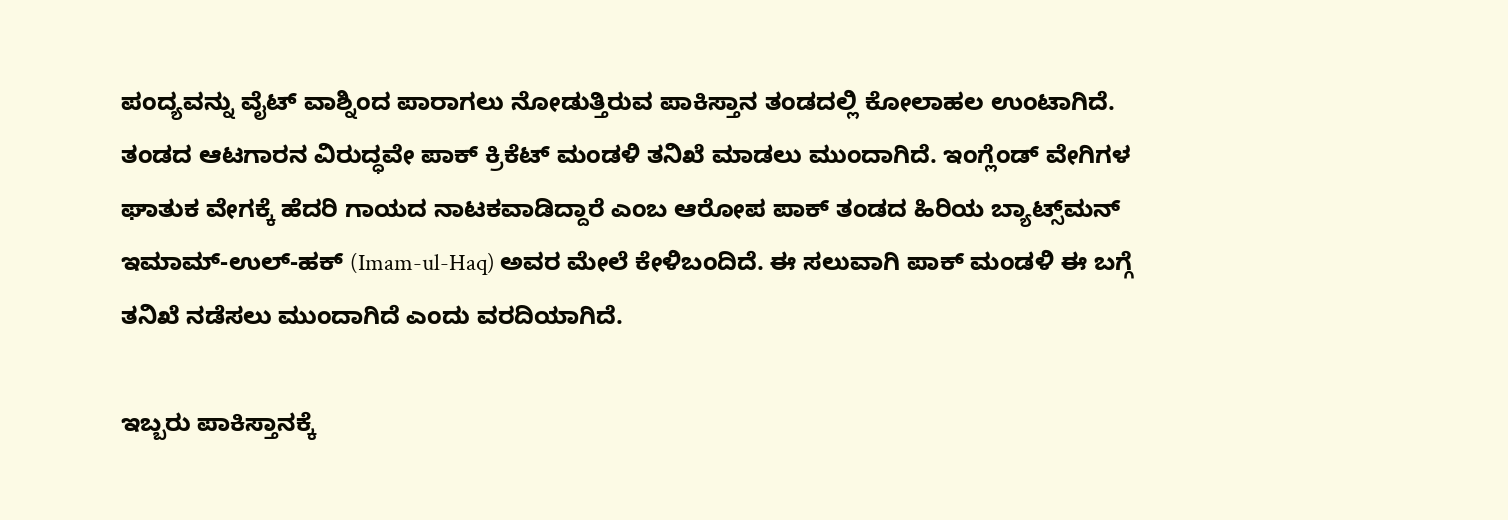ಪಂದ್ಯವನ್ನು ವೈಟ್ ವಾಶ್ನಿಂದ ಪಾರಾಗಲು ನೋಡುತ್ತಿರುವ ಪಾಕಿಸ್ತಾನ ತಂಡದಲ್ಲಿ ಕೋಲಾಹಲ ಉಂಟಾಗಿದೆ. ತಂಡದ ಆಟಗಾರನ ವಿರುದ್ಧವೇ ಪಾಕ್ ಕ್ರಿಕೆಟ್ ಮಂಡಳಿ ತನಿಖೆ ಮಾಡಲು ಮುಂದಾಗಿದೆ. ಇಂಗ್ಲೆಂಡ್‌ ವೇಗಿಗಳ ಘಾತುಕ ವೇಗಕ್ಕೆ ಹೆದರಿ ಗಾಯದ ನಾಟಕವಾಡಿದ್ದಾರೆ ಎಂಬ ಆರೋಪ ಪಾಕ್ ತಂಡದ ಹಿರಿಯ ಬ್ಯಾಟ್ಸ್‌ಮನ್ ಇಮಾಮ್-ಉಲ್-ಹಕ್ (Imam-ul-Haq) ಅವರ ಮೇಲೆ ಕೇಳಿಬಂದಿದೆ. ಈ ಸಲುವಾಗಿ ಪಾಕ್ ಮಂಡಳಿ ಈ ಬಗ್ಗೆ ತನಿಖೆ ನಡೆಸಲು ಮುಂದಾಗಿದೆ ಎಂದು ವರದಿಯಾಗಿದೆ.

ಇಬ್ಬರು ಪಾಕಿಸ್ತಾನಕ್ಕೆ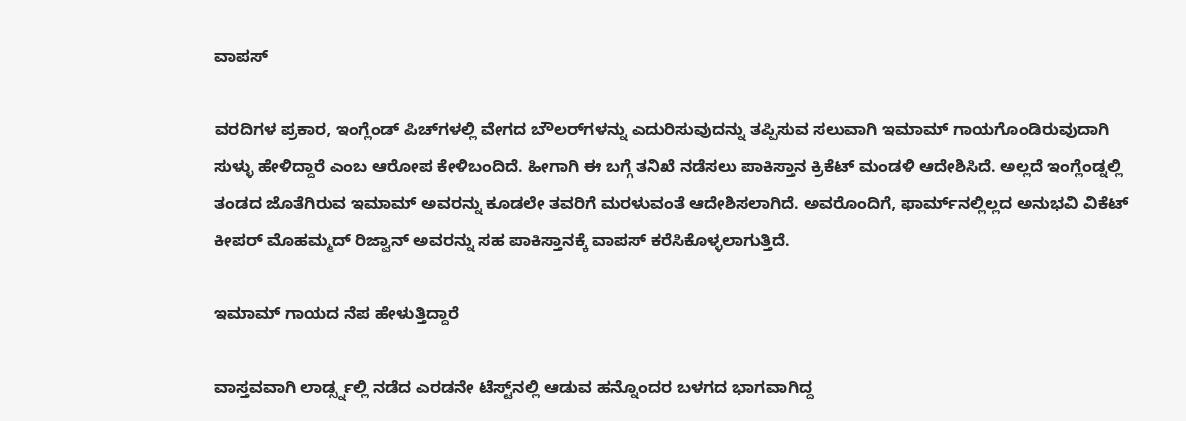ವಾಪಸ್

ವರದಿಗಳ ಪ್ರಕಾರ, ಇಂಗ್ಲೆಂಡ್‌ ಪಿಚ್‌ಗಳಲ್ಲಿ ವೇಗದ ಬೌಲರ್‌ಗಳನ್ನು ಎದುರಿಸುವುದನ್ನು ತಪ್ಪಿಸುವ ಸಲುವಾಗಿ ಇಮಾಮ್ ಗಾಯಗೊಂಡಿರುವುದಾಗಿ ಸುಳ್ಳು ಹೇಳಿದ್ದಾರೆ ಎಂಬ ಆರೋಪ ಕೇಳಿಬಂದಿದೆ. ಹೀಗಾಗಿ ಈ ಬಗ್ಗೆ ತನಿಖೆ ನಡೆಸಲು ಪಾಕಿಸ್ತಾನ ಕ್ರಿಕೆಟ್ ಮಂಡಳಿ ಆದೇಶಿಸಿದೆ. ಅಲ್ಲದೆ ಇಂಗ್ಲೆಂಡ್ನಲ್ಲಿ ತಂಡದ ಜೊತೆಗಿರುವ ಇಮಾಮ್ ಅವರನ್ನು ಕೂಡಲೇ ತವರಿಗೆ ಮರಳುವಂತೆ ಆದೇಶಿಸಲಾಗಿದೆ. ಅವರೊಂದಿಗೆ, ಫಾರ್ಮ್‌ನಲ್ಲಿಲ್ಲದ ಅನುಭವಿ ವಿಕೆಟ್ ಕೀಪರ್ ಮೊಹಮ್ಮದ್ ರಿಜ್ವಾನ್ ಅವರನ್ನು ಸಹ ಪಾಕಿಸ್ತಾನಕ್ಕೆ ವಾಪಸ್ ಕರೆಸಿಕೊಳ್ಳಲಾಗುತ್ತಿದೆ.

ಇಮಾಮ್ ಗಾಯದ ನೆಪ ಹೇಳುತ್ತಿದ್ದಾರೆ

ವಾಸ್ತವವಾಗಿ ಲಾರ್ಡ್ಸ್ನಲ್ಲಿ ನಡೆದ ಎರಡನೇ ಟೆಸ್ಟ್‌ನಲ್ಲಿ ಆಡುವ ಹನ್ನೊಂದರ ಬಳಗದ ಭಾಗವಾಗಿದ್ದ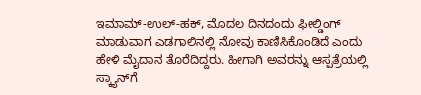ಇಮಾಮ್-ಉಲ್-ಹಕ್, ಮೊದಲ ದಿನದಂದು ಫೀಲ್ಡಿಂಗ್ ಮಾಡುವಾಗ ಎಡಗಾಲಿನಲ್ಲಿ ನೋವು ಕಾಣಿಸಿಕೊಂಡಿದೆ ಎಂದು ಹೇಳಿ ಮೈದಾನ ತೊರೆದಿದ್ದರು. ಹೀಗಾಗಿ ಅವರನ್ನು ಆಸ್ಪತ್ರೆಯಲ್ಲಿ ಸ್ಕ್ಯಾನ್‌ಗೆ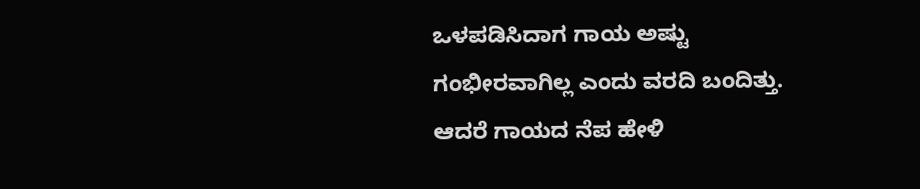ಒಳಪಡಿಸಿದಾಗ ಗಾಯ ಅಷ್ಟು ಗಂಭೀರವಾಗಿಲ್ಲ ಎಂದು ವರದಿ ಬಂದಿತ್ತು. ಆದರೆ ಗಾಯದ ನೆಪ ಹೇಳಿ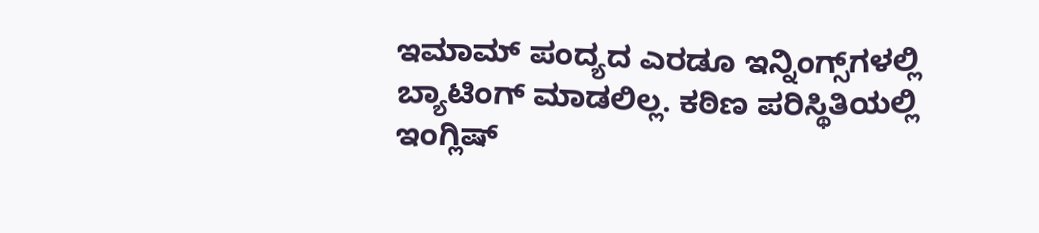ಇಮಾಮ್ ಪಂದ್ಯದ ಎರಡೂ ಇನ್ನಿಂಗ್ಸ್‌ಗಳಲ್ಲಿ ಬ್ಯಾಟಿಂಗ್ ಮಾಡಲಿಲ್ಲ. ಕಠಿಣ ಪರಿಸ್ಥಿತಿಯಲ್ಲಿ ಇಂಗ್ಲಿಷ್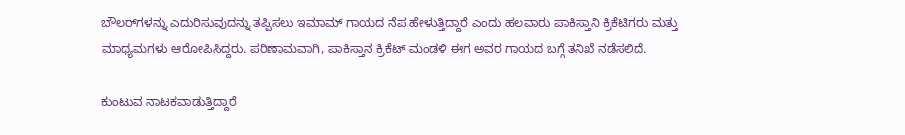ಬೌಲರ್‌ಗಳನ್ನು ಎದುರಿಸುವುದನ್ನು ತಪ್ಪಿಸಲು ಇಮಾಮ್ ಗಾಯದ ನೆಪ ಹೇಳುತ್ತಿದ್ದಾರೆ ಎಂದು ಹಲವಾರು ಪಾಕಿಸ್ತಾನಿ ಕ್ರಿಕೆಟಿಗರು ಮತ್ತು ಮಾಧ್ಯಮಗಳು ಆರೋಪಿಸಿದ್ದರು. ಪರಿಣಾಮವಾಗಿ, ಪಾಕಿಸ್ತಾನ ಕ್ರಿಕೆಟ್ ಮಂಡಳಿ ಈಗ ಅವರ ಗಾಯದ ಬಗ್ಗೆ ತನಿಖೆ ನಡೆಸಲಿದೆ.

ಕುಂಟುವ ನಾಟಕವಾಡುತ್ತಿದ್ದಾರೆ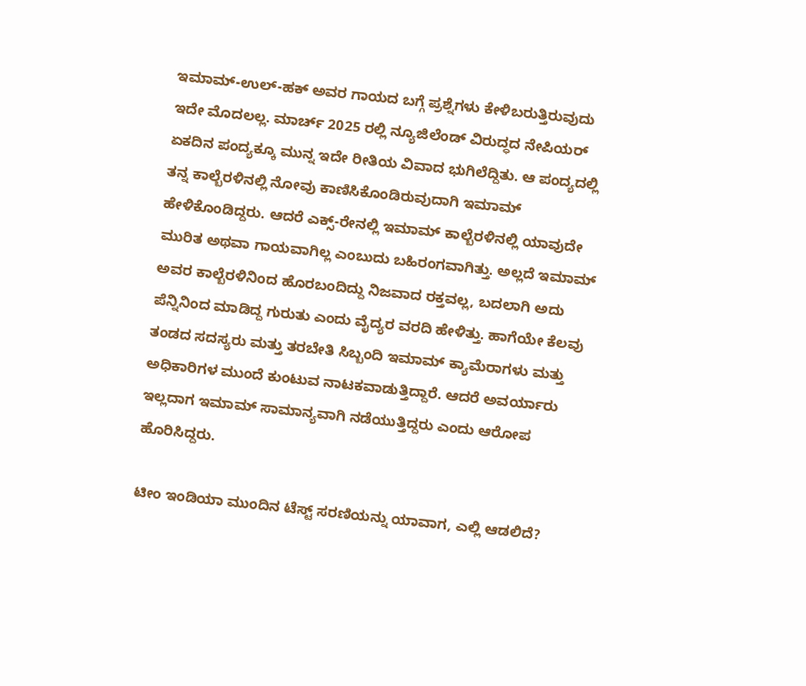ಇಮಾಮ್-ಉಲ್-ಹಕ್ ಅವರ ಗಾಯದ ಬಗ್ಗೆ ಪ್ರಶ್ನೆಗಳು ಕೇಳಿಬರುತ್ತಿರುವುದು ಇದೇ ಮೊದಲಲ್ಲ. ಮಾರ್ಚ್ 2025 ರಲ್ಲಿ ನ್ಯೂಜಿಲೆಂಡ್ ವಿರುದ್ಧದ ನೇಪಿಯರ್ ಏಕದಿನ ಪಂದ್ಯಕ್ಕೂ ಮುನ್ನ ಇದೇ ರೀತಿಯ ವಿವಾದ ಭುಗಿಲೆದ್ದಿತು. ಆ ಪಂದ್ಯದಲ್ಲಿ ತನ್ನ ಕಾಲ್ಬೆರಳಿನಲ್ಲಿ ನೋವು ಕಾಣಿಸಿಕೊಂಡಿರುವುದಾಗಿ ಇಮಾಮ್ ಹೇಳಿಕೊಂಡಿದ್ದರು. ಆದರೆ ಎಕ್ಸ್-ರೇನಲ್ಲಿ ಇಮಾಮ್ ಕಾಲ್ಬೆರಳಿನಲ್ಲಿ ಯಾವುದೇ ಮುರಿತ ಅಥವಾ ಗಾಯವಾಗಿಲ್ಲ ಎಂಬುದು ಬಹಿರಂಗವಾಗಿತ್ತು. ಅಲ್ಲದೆ ಇಮಾಮ್ ಅವರ ಕಾಲ್ಬೆರಳಿನಿಂದ ಹೊರಬಂದಿದ್ದು ನಿಜವಾದ ರಕ್ತವಲ್ಲ, ಬದಲಾಗಿ ಅದು ಪೆನ್ನಿನಿಂದ ಮಾಡಿದ್ದ ಗುರುತು ಎಂದು ವೈದ್ಯರ ವರದಿ ಹೇಳಿತ್ತು. ಹಾಗೆಯೇ ಕೆಲವು ತಂಡದ ಸದಸ್ಯರು ಮತ್ತು ತರಬೇತಿ ಸಿಬ್ಬಂದಿ ಇಮಾಮ್ ಕ್ಯಾಮೆರಾಗಳು ಮತ್ತು ಅಧಿಕಾರಿಗಳ ಮುಂದೆ ಕುಂಟುವ ನಾಟಕವಾಡುತ್ತಿದ್ದಾರೆ. ಆದರೆ ಅವರ್ಯಾರು ಇಲ್ಲದಾಗ ಇಮಾಮ್ ಸಾಮಾನ್ಯವಾಗಿ ನಡೆಯುತ್ತಿದ್ದರು ಎಂದು ಆರೋಪ ಹೊರಿಸಿದ್ದರು.

ಟೀಂ ಇಂಡಿಯಾ ಮುಂದಿನ ಟೆಸ್ಟ್ ಸರಣಿಯನ್ನು ಯಾವಾಗ, ಎಲ್ಲಿ ಆಡಲಿದೆ?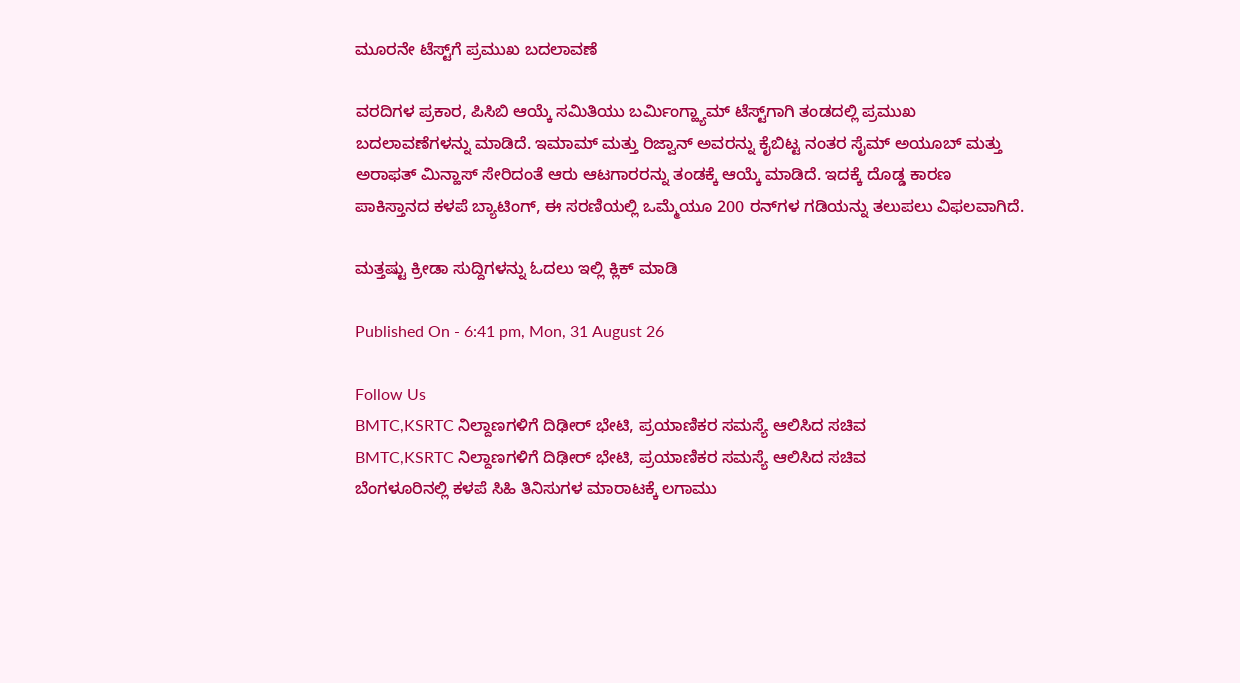ಮೂರನೇ ಟೆಸ್ಟ್‌ಗೆ ಪ್ರಮುಖ ಬದಲಾವಣೆ

ವರದಿಗಳ ಪ್ರಕಾರ, ಪಿಸಿಬಿ ಆಯ್ಕೆ ಸಮಿತಿಯು ಬರ್ಮಿಂಗ್ಹ್ಯಾಮ್ ಟೆಸ್ಟ್‌ಗಾಗಿ ತಂಡದಲ್ಲಿ ಪ್ರಮುಖ ಬದಲಾವಣೆಗಳನ್ನು ಮಾಡಿದೆ. ಇಮಾಮ್ ಮತ್ತು ರಿಜ್ವಾನ್ ಅವರನ್ನು ಕೈಬಿಟ್ಟ ನಂತರ ಸೈಮ್ ಅಯೂಬ್ ಮತ್ತು ಅರಾಫತ್ ಮಿನ್ಹಾಸ್ ಸೇರಿದಂತೆ ಆರು ಆಟಗಾರರನ್ನು ತಂಡಕ್ಕೆ ಆಯ್ಕೆ ಮಾಡಿದೆ. ಇದಕ್ಕೆ ದೊಡ್ಡ ಕಾರಣ ಪಾಕಿಸ್ತಾನದ ಕಳಪೆ ಬ್ಯಾಟಿಂಗ್, ಈ ಸರಣಿಯಲ್ಲಿ ಒಮ್ಮೆಯೂ 200 ರನ್‌ಗಳ ಗಡಿಯನ್ನು ತಲುಪಲು ವಿಫಲವಾಗಿದೆ.

ಮತ್ತಷ್ಟು ಕ್ರೀಡಾ ಸುದ್ದಿಗಳನ್ನು ಓದಲು ಇಲ್ಲಿ ಕ್ಲಿಕ್ ಮಾಡಿ

Published On - 6:41 pm, Mon, 31 August 26

Follow Us
BMTC,KSRTC ನಿಲ್ದಾಣಗಳಿಗೆ ದಿಢೀರ್ ಭೇಟಿ, ಪ್ರಯಾಣಿಕರ ಸಮಸ್ಯೆ ಆಲಿಸಿದ ಸಚಿವ
BMTC,KSRTC ನಿಲ್ದಾಣಗಳಿಗೆ ದಿಢೀರ್ ಭೇಟಿ, ಪ್ರಯಾಣಿಕರ ಸಮಸ್ಯೆ ಆಲಿಸಿದ ಸಚಿವ
ಬೆಂಗಳೂರಿನಲ್ಲಿ ಕಳಪೆ ಸಿಹಿ ತಿನಿಸುಗಳ ಮಾರಾಟಕ್ಕೆ ಲಗಾಮು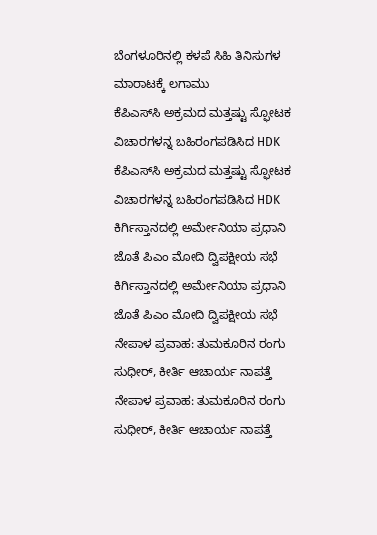ಬೆಂಗಳೂರಿನಲ್ಲಿ ಕಳಪೆ ಸಿಹಿ ತಿನಿಸುಗಳ ಮಾರಾಟಕ್ಕೆ ಲಗಾಮು
ಕೆಪಿಎಸ್‌ಸಿ ಅಕ್ರಮದ ಮತ್ತಷ್ಟು ಸ್ಫೋಟಕ ವಿಚಾರಗಳನ್ನ ಬಹಿರಂಗಪಡಿಸಿದ HDK
ಕೆಪಿಎಸ್‌ಸಿ ಅಕ್ರಮದ ಮತ್ತಷ್ಟು ಸ್ಫೋಟಕ ವಿಚಾರಗಳನ್ನ ಬಹಿರಂಗಪಡಿಸಿದ HDK
ಕಿರ್ಗಿಸ್ತಾನದಲ್ಲಿ ಅರ್ಮೇನಿಯಾ ಪ್ರಧಾನಿ ಜೊತೆ ಪಿಎಂ ಮೋದಿ ದ್ವಿಪಕ್ಷೀಯ ಸಭೆ
ಕಿರ್ಗಿಸ್ತಾನದಲ್ಲಿ ಅರ್ಮೇನಿಯಾ ಪ್ರಧಾನಿ ಜೊತೆ ಪಿಎಂ ಮೋದಿ ದ್ವಿಪಕ್ಷೀಯ ಸಭೆ
ನೇಪಾಳ ಪ್ರವಾಹ: ತುಮಕೂರಿನ ರಂಗು ಸುಧೀರ್, ಕೀರ್ತಿ ಆಚಾರ್ಯ ನಾಪತ್ತೆ
ನೇಪಾಳ ಪ್ರವಾಹ: ತುಮಕೂರಿನ ರಂಗು ಸುಧೀರ್, ಕೀರ್ತಿ ಆಚಾರ್ಯ ನಾಪತ್ತೆ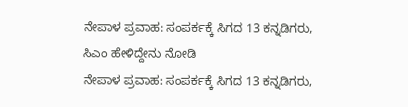ನೇಪಾಳ ಪ್ರವಾಹ: ಸಂಪರ್ಕಕ್ಕೆ ಸಿಗದ 13 ಕನ್ನಡಿಗರು, ಸಿಎಂ ಹೇಳಿದ್ದೇನು ನೋಡಿ
ನೇಪಾಳ ಪ್ರವಾಹ: ಸಂಪರ್ಕಕ್ಕೆ ಸಿಗದ 13 ಕನ್ನಡಿಗರು,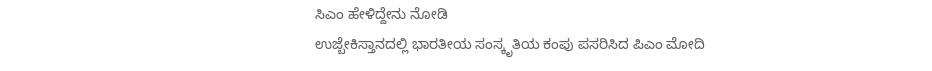ಸಿಎಂ ಹೇಳಿದ್ದೇನು ನೋಡಿ
ಉಜ್ಬೇಕಿಸ್ತಾನದಲ್ಲಿ ಭಾರತೀಯ ಸಂಸ್ಕೃತಿಯ ಕಂಪು ಪಸರಿಸಿದ ಪಿಎಂ ಮೋದಿ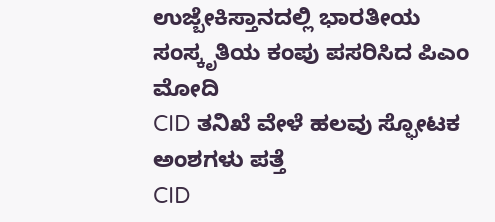ಉಜ್ಬೇಕಿಸ್ತಾನದಲ್ಲಿ ಭಾರತೀಯ ಸಂಸ್ಕೃತಿಯ ಕಂಪು ಪಸರಿಸಿದ ಪಿಎಂ ಮೋದಿ
CID ತನಿಖೆ ವೇಳೆ ಹಲವು ಸ್ಫೋಟಕ ಅಂಶಗಳು ಪತ್ತೆ
CID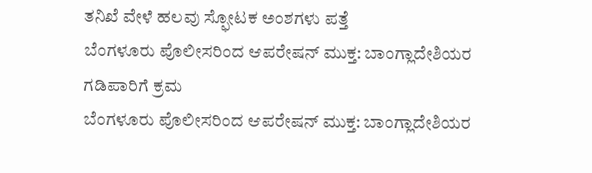ತನಿಖೆ ವೇಳೆ ಹಲವು ಸ್ಫೋಟಕ ಅಂಶಗಳು ಪತ್ತೆ
ಬೆಂಗಳೂರು ಪೊಲೀಸರಿಂದ ಆಪರೇಷನ್ ಮುಕ್ತ: ಬಾಂಗ್ಲಾದೇಶಿಯರ ಗಡಿಪಾರಿಗೆ ಕ್ರಮ
ಬೆಂಗಳೂರು ಪೊಲೀಸರಿಂದ ಆಪರೇಷನ್ ಮುಕ್ತ: ಬಾಂಗ್ಲಾದೇಶಿಯರ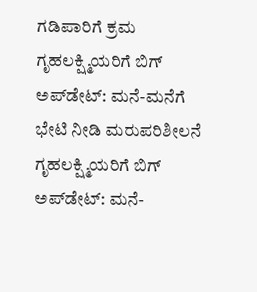ಗಡಿಪಾರಿಗೆ ಕ್ರಮ
ಗೃಹಲಕ್ಷ್ಮಿಯರಿಗೆ ಬಿಗ್ ಅಪ್‌ಡೇಟ್: ಮನೆ-ಮನೆಗೆ ಭೇಟಿ ನೀಡಿ ಮರುಪರಿಶೀಲನೆ
ಗೃಹಲಕ್ಷ್ಮಿಯರಿಗೆ ಬಿಗ್ ಅಪ್‌ಡೇಟ್: ಮನೆ-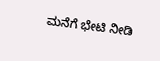ಮನೆಗೆ ಭೇಟಿ ನೀಡಿ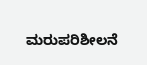ಮರುಪರಿಶೀಲನೆ